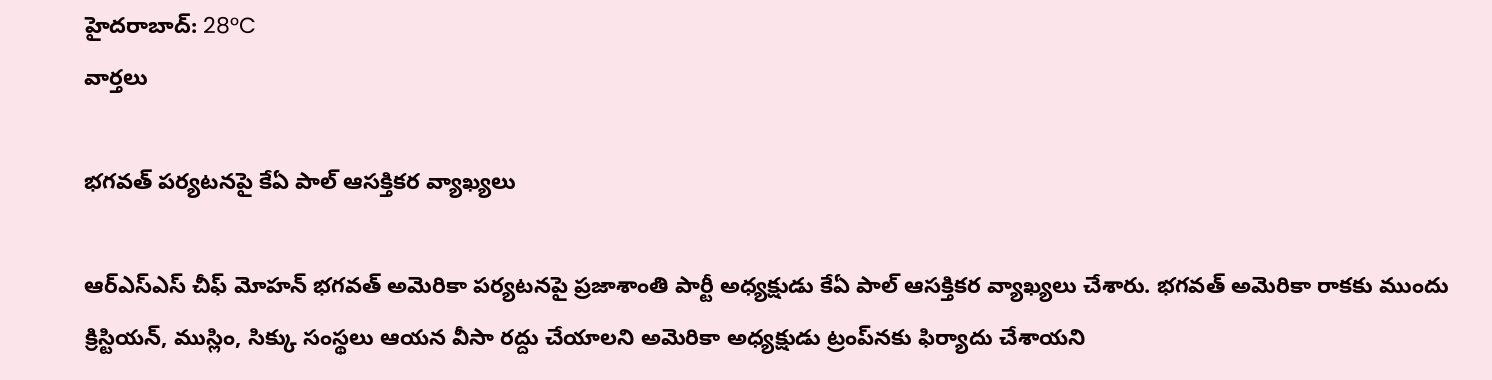హైదరాబాద్: 28°C
వార్తలు

భగవత్ పర్యటనపై కేఏ పాల్ ఆసక్తికర వ్యాఖ్యలు

ఆర్‌ఎస్ఎస్ చీఫ్ మోహన్ భగవత్ అమెరికా పర్యటనపై ప్రజాశాంతి పార్టీ అధ్యక్షుడు కేఏ పాల్ ఆసక్తికర వ్యాఖ్యలు చేశారు. భగవత్ అమెరికా రాకకు ముందు క్రిస్టియన్, ముస్లిం, సిక్కు సంస్థలు ఆయన వీసా రద్దు చేయాలని అమెరికా అధ్యక్షుడు ట్రంప్‌‌నకు ఫిర్యాదు చేశాయని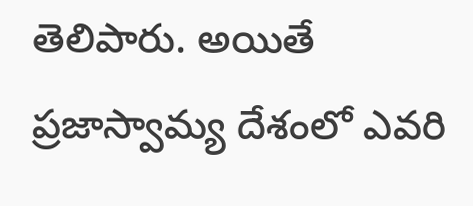తెలిపారు. అయితే ప్రజాస్వామ్య దేశంలో ఎవరి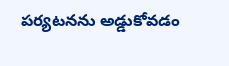పర్యటనను అడ్డుకోవడం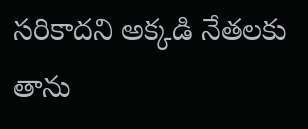సరికాదని అక్కడి నేతలకు తాను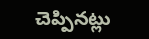చెప్పినట్లు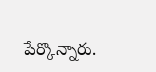పేర్కొన్నారు.